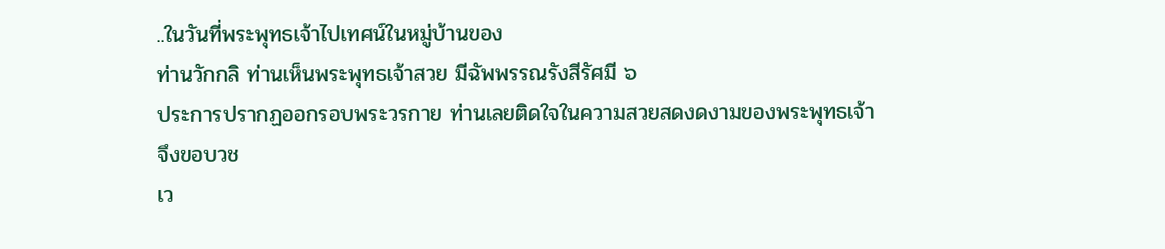..ในวันที่พระพุทธเจ้าไปเทศน์ในหมู่บ้านของ
ท่านวักกลิ ท่านเห็นพระพุทธเจ้าสวย มีฉัพพรรณรังสีรัศมี ๖
ประการปรากฏออกรอบพระวรกาย ท่านเลยติดใจในความสวยสดงดงามของพระพุทธเจ้าจึงขอบวช
เว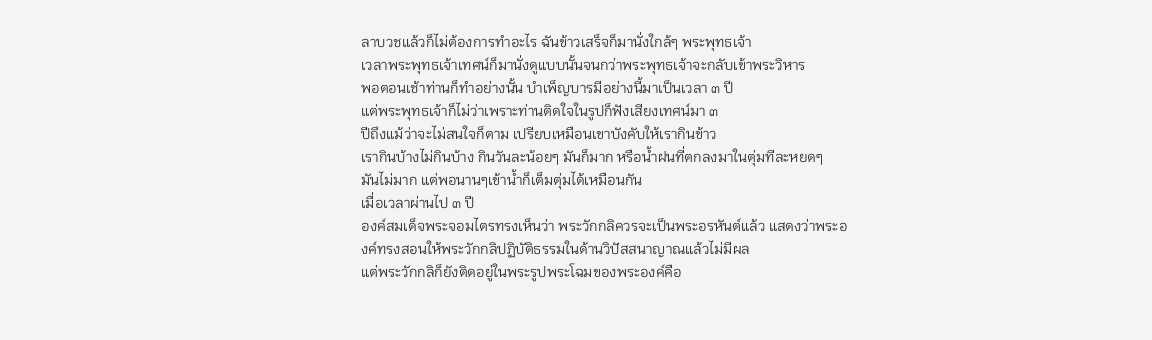ลาบวชแล้วก็ไม่ต้องการทำอะไร ฉันข้าวเสร็จก็มานั่งใกล้ๆ พระพุทธเจ้า
เวลาพระพุทธเจ้าเทศน์ก็มานั่งดูแบบนั้นจนกว่าพระพุทธเจ้าจะกลับเข้าพระวิหาร
พอตอนเช้าท่านก็ทำอย่างนั้น บำเพ็ญบารมีอย่างนี้มาเป็นเวลา ๓ ปี
แต่พระพุทธเจ้าก็ไม่ว่าเพราะท่านติดใจในรูปก็ฟังเสียงเทศน์มา ๓
ปีถึงแม้ว่าจะไม่สนใจก็ตาม เปรียบเหมือนเขาบังคับให้เรากินข้าว
เรากินบ้างไม่กินบ้าง กินวันละน้อยๆ มันก็มาก หรือนํ้าฝนที่ตกลงมาในตุ่มทีละหยดๆ
มันไม่มาก แต่พอนานๆเข้านํ้าก็เต็มตุ่มได้เหมือนกัน
เมื่อเวลาผ่านไป ๓ ปี
องค์สมเด็จพระจอมไตรทรงเห็นว่า พระวักกลิควรจะเป็นพระอรหันต์แล้ว แสดงว่าพระองค์ทรงสอนให้พระวักกลิปฏิบัติธรรมในด้านวิปัสสนาญาณแล้วไม่มีผล
แต่พระวักกลิก็ยังติดอยู่ในพระรูปพระโฉมของพระองค์คือ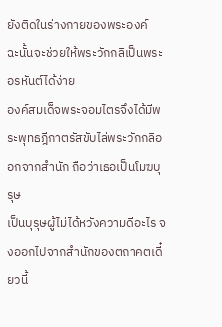ยังติดในร่างกายของพระองค์
ฉะนั้นจะช่วยให้พระวักกลิเป็นพระอรหันต์ได้ง่าย
องค์สมเด็จพระจอมไตรจึงได้มีพระพุทธฎีกาตรัสขับไล่พระวักกลิออกจากสำนัก ถือว่าเธอเป็นโมฆบุรุษ
เป็นบุรุษผู้ไม่ได้หวังความดีอะไร จงออกไปจากสำนักของตถาคตเดี๋ยวนี้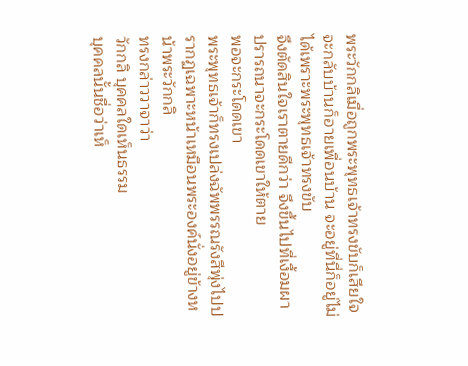พระวักกลิเมื่อถูกพระพุทธเจ้าทรงขับก็เสียใจ
จะกลับบ้านก็อายเพื่อนบ้าน จะอยู่ที่นี่ก็อยู่ไม่ได้เพราะพระพุทธเจ้าทรงขับ
จึงตัดสินใจเราตายดีกว่า จึงขึ้นไปที่เงื้อมผาปรารถนาจะกระโดดเขาให้ตาย
พอจะกระโดดเขา
พระพุทธเจ้าก็ทรงเปล่งฉัพพรรณรังสีพุ่งไปปรากฏเฉพาะหน้าเหมือนพระองค์นั่งอยู่ข้างหน้าพระวักกลิ
ทรงกล่าววาจาว่า
วักกลิ บุคคลใดเห็นธรรม
บุคคลนั้นชื่อว่าเห็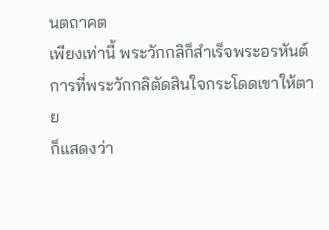นตถาคต
เพียงเท่านี้ พระวักกลิก็สำเร็จพระอรหันต์
การที่พระวักกลิตัดสินใจกระโดดเขาให้ตาย
ก็แสดงว่า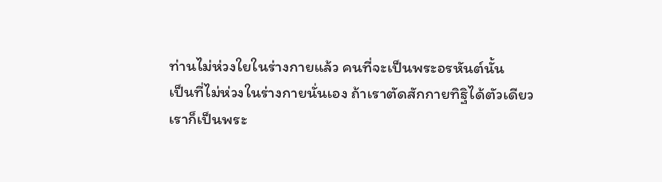ท่านไม่ห่วงใยในร่างกายแล้ว คนที่จะเป็นพระอรหันต์นั้น
เป็นที่ไม่ห่วงในร่างกายนั่นเอง ถ้าเราตัดสักกายทิฐิได้ตัวเดียว
เราก็เป็นพระ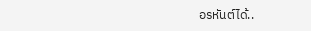อรหันต์ได้..